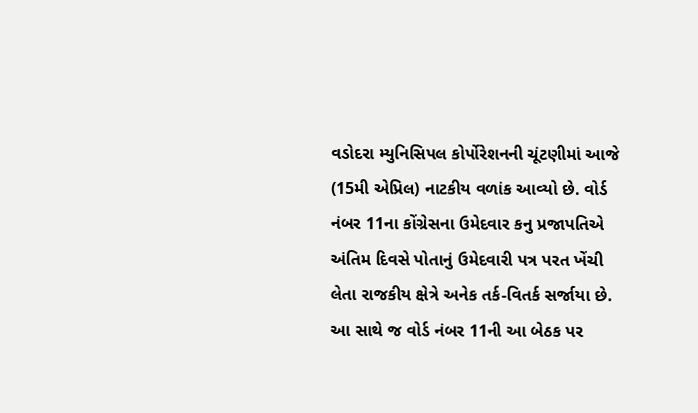વડોદરા મ્યુનિસિપલ કોર્પોરેશનની ચૂંટણીમાં આજે (15મી એપ્રિલ) નાટકીય વળાંક આવ્યો છે. વોર્ડ નંબર 11ના કોંગ્રેસના ઉમેદવાર કનુ પ્રજાપતિએ અંતિમ દિવસે પોતાનું ઉમેદવારી પત્ર પરત ખેંચી લેતા રાજકીય ક્ષેત્રે અનેક તર્ક-વિતર્ક સર્જાયા છે. આ સાથે જ વોર્ડ નંબર 11ની આ બેઠક પર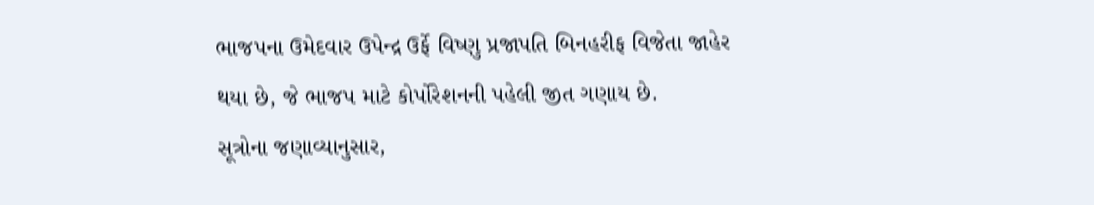ભાજપના ઉમેદવાર ઉપેન્દ્ર ઉર્ફે વિષ્ણુ પ્રજાપતિ બિનહરીફ વિજેતા જાહેર થયા છે, જે ભાજપ માટે કોર્પોરેશનની પહેલી જીત ગણાય છે.
સૂત્રોના જણાવ્યાનુસાર,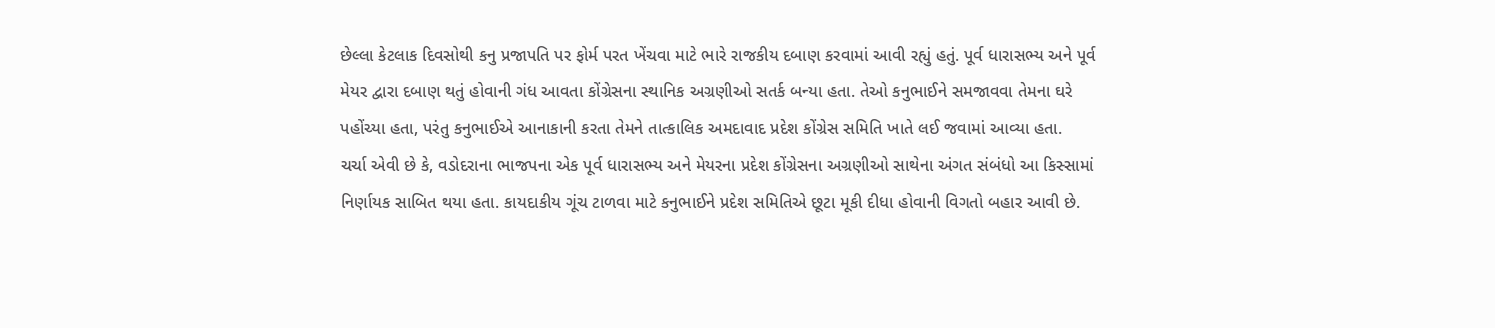છેલ્લા કેટલાક દિવસોથી કનુ પ્રજાપતિ પર ફોર્મ પરત ખેંચવા માટે ભારે રાજકીય દબાણ કરવામાં આવી રહ્યું હતું. પૂર્વ ધારાસભ્ય અને પૂર્વ મેયર દ્વારા દબાણ થતું હોવાની ગંધ આવતા કોંગ્રેસના સ્થાનિક અગ્રણીઓ સતર્ક બન્યા હતા. તેઓ કનુભાઈને સમજાવવા તેમના ઘરે પહોંચ્યા હતા, પરંતુ કનુભાઈએ આનાકાની કરતા તેમને તાત્કાલિક અમદાવાદ પ્રદેશ કોંગ્રેસ સમિતિ ખાતે લઈ જવામાં આવ્યા હતા.
ચર્ચા એવી છે કે, વડોદરાના ભાજપના એક પૂર્વ ધારાસભ્ય અને મેયરના પ્રદેશ કોંગ્રેસના અગ્રણીઓ સાથેના અંગત સંબંધો આ કિસ્સામાં નિર્ણાયક સાબિત થયા હતા. કાયદાકીય ગૂંચ ટાળવા માટે કનુભાઈને પ્રદેશ સમિતિએ છૂટા મૂકી દીધા હોવાની વિગતો બહાર આવી છે.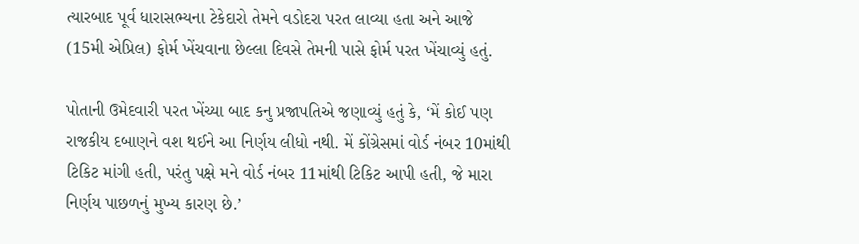ત્યારબાદ પૂર્વ ધારાસભ્યના ટેકેદારો તેમને વડોદરા પરત લાવ્યા હતા અને આજે (15મી એપ્રિલ) ફોર્મ ખેંચવાના છેલ્લા દિવસે તેમની પાસે ફોર્મ પરત ખેંચાવ્યું હતું.

પોતાની ઉમેદવારી પરત ખેંચ્યા બાદ કનુ પ્રજાપતિએ જણાવ્યું હતું કે, ‘મેં કોઈ પણ રાજકીય દબાણને વશ થઈને આ નિર્ણય લીધો નથી. મેં કોંગ્રેસમાં વોર્ડ નંબર 10માંથી ટિકિટ માંગી હતી, પરંતુ પક્ષે મને વોર્ડ નંબર 11માંથી ટિકિટ આપી હતી, જે મારા નિર્ણય પાછળનું મુખ્ય કારણ છે.’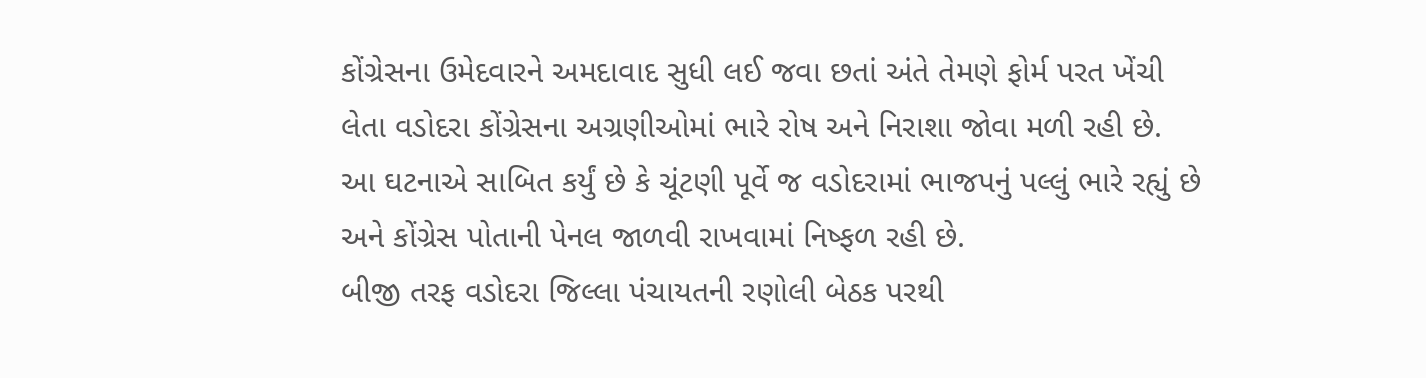કોંગ્રેસના ઉમેદવારને અમદાવાદ સુધી લઈ જવા છતાં અંતે તેમણે ફોર્મ પરત ખેંચી લેતા વડોદરા કોંગ્રેસના અગ્રણીઓમાં ભારે રોષ અને નિરાશા જોવા મળી રહી છે. આ ઘટનાએ સાબિત કર્યું છે કે ચૂંટણી પૂર્વે જ વડોદરામાં ભાજપનું પલ્લું ભારે રહ્યું છે અને કોંગ્રેસ પોતાની પેનલ જાળવી રાખવામાં નિષ્ફળ રહી છે.
બીજી તરફ વડોદરા જિલ્લા પંચાયતની રણોલી બેઠક પરથી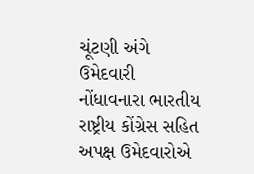ચૂંટણી અંગે ઉમેદવારી નોંધાવનારા ભારતીય રાષ્ટ્રીય કોંગ્રેસ સહિત અપક્ષ ઉમેદવારોએ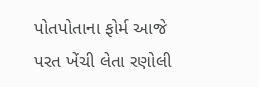પોતપોતાના ફોર્મ આજે પરત ખેંચી લેતા રણોલી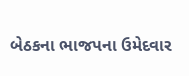બેઠકના ભાજપના ઉમેદવાર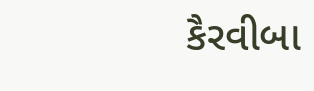કૈરવીબા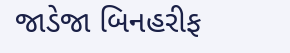જાડેજા બિનહરીફ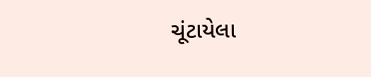ચૂંટાયેલા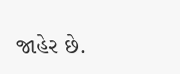જાહેર છે.